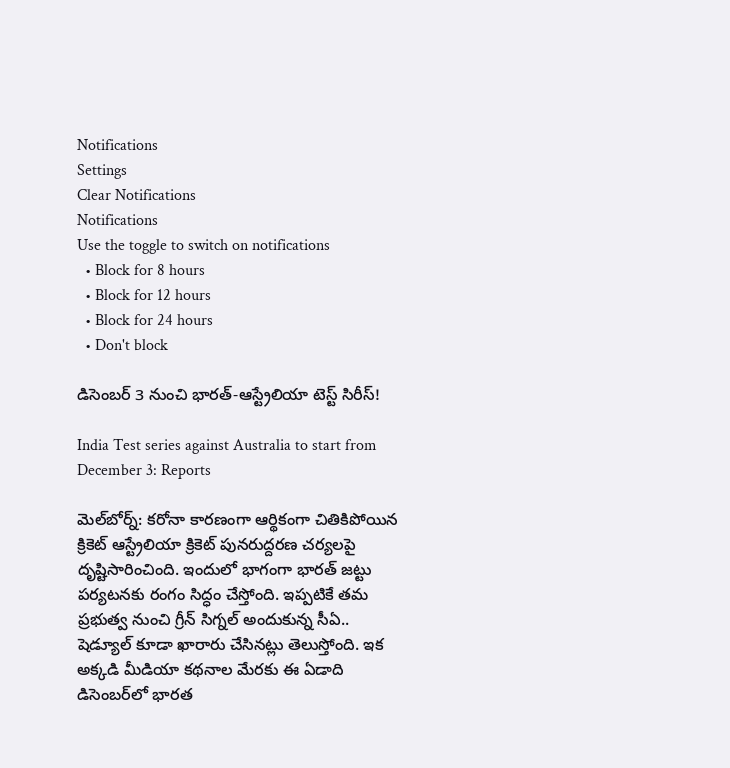Notifications
Settings
Clear Notifications
Notifications
Use the toggle to switch on notifications
  • Block for 8 hours
  • Block for 12 hours
  • Block for 24 hours
  • Don't block

డిసెంబర్ 3 నుంచి భారత్-ఆస్ట్రేలియా టెస్ట్ సిరీస్!

India Test series against Australia to start from December 3: Reports

మెల్‌బోర్న్: కరోనా కారణంగా ఆర్థికంగా చితికిపోయిన క్రికెట్ ఆస్ట్రేలియా క్రికెట్ పునరుద్దరణ చర్యలపై దృష్టిసారించింది. ఇందులో భాగంగా భారత్ జట్టు‌ పర్యటనకు రంగం సిద్ధం చేస్తోంది. ఇప్పటికే తమ ప్రభుత్వ నుంచి గ్రీన్ సిగ్నల్ అందుకున్న సీఏ.. షెడ్యూల్ కూడా ఖారారు చేసినట్లు తెలుస్తోంది. ఇక అక్కడి మీడియా కథనాల మేరకు ఈ ఏడాది డిసెంబర్‌లో భారత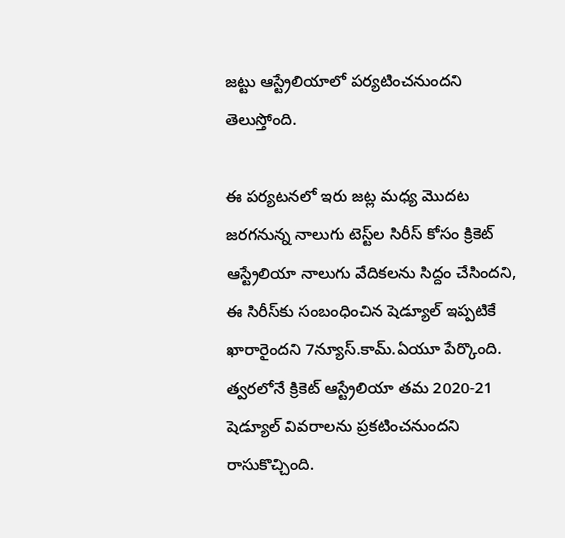జట్టు ఆస్ట్రేలియాలో పర్యటించనుందని తెలుస్తోంది.

ఈ పర్యటనలో ఇరు జట్ల మధ్య మొదట జరగనున్న నాలుగు టెస్ట్‌ల సిరీస్ కోసం క్రికెట్ ఆస్ట్రేలియా నాలుగు వేదికలను సిద్దం చేసిందని, ఈ సిరీస్‌కు సంబంధించిన షెడ్యూల్ ఇప్పటికే ఖారారైందని 7న్యూస్.కామ్.ఏయూ పేర్కొంది. త్వరలోనే క్రికెట్ ఆస్ట్రేలియా తమ 2020-21 షెడ్యూల్ వివరాలను ప్రకటించనుందని రాసుకొచ్చింది.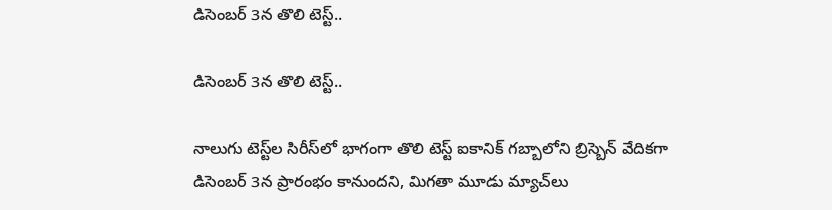డిసెంబర్ 3న తొలి టెస్ట్..

డిసెంబర్ 3న తొలి టెస్ట్..

నాలుగు టెస్ట్‌ల సిరీస్‌లో భాగంగా తొలి టెస్ట్ ఐకానిక్ గబ్బాలోని బ్రిస్బెన్ వేదికగా డిసెంబర్ 3న ప్రారంభం కానుందని, మిగతా మూడు మ్యాచ్‌లు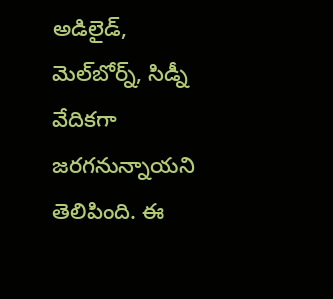అడిలైడ్, మెల్‌బోర్న్, సిడ్నీ వేదికగా జరగనున్నాయని తెలిపింది. ఈ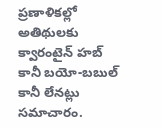ప్రణాళికల్లో అతిథులకు క్వారంటైన్ హబ్ కానీ బయో-బబుల్‌ కానీ లేనట్లు సమాచారం.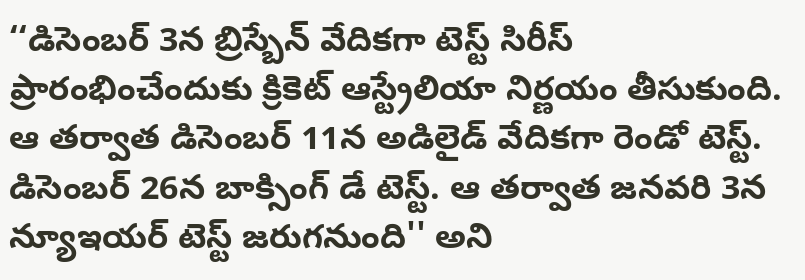‘‘డిసెంబర్ 3న బ్రిస్బేన్ వేదికగా టెస్ట్ సిరీస్ ప్రారంభించేందుకు క్రికెట్ ఆస్ట్రేలియా నిర్ణయం తీసుకుంది. ఆ తర్వాత డిసెంబర్ 11న అడిలైడ్ వేదికగా రెండో టెస్ట్. డిసెంబర్ 26న బాక్సింగ్ డే టెస్ట్. ఆ తర్వాత జనవరి 3న న్యూఇయర్ టెస్ట్ జరుగనుంది'' అని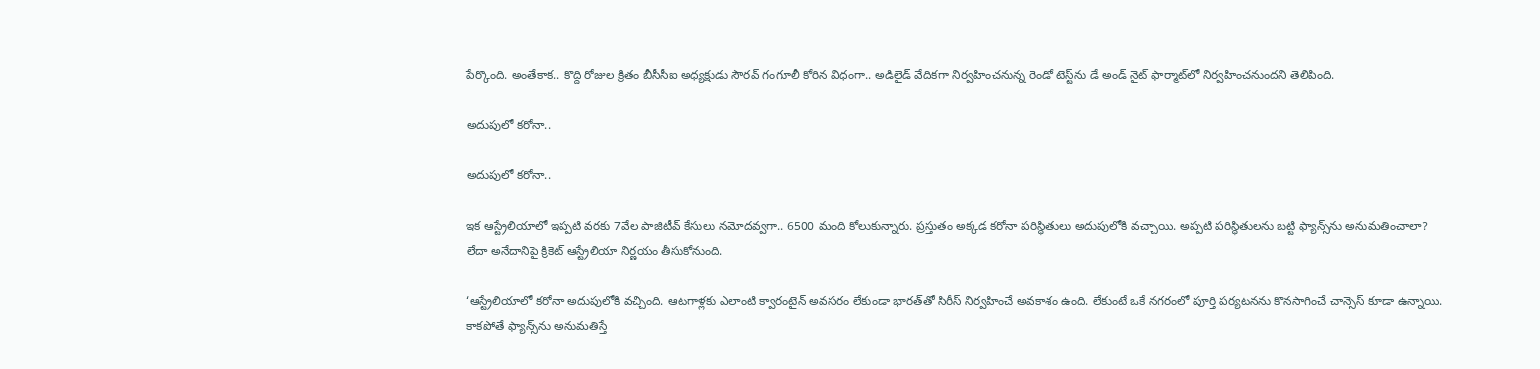పేర్కొంది. అంతేకాక.. కొద్ది రోజుల క్రితం బీసీసీఐ అధ్యక్షుడు సౌరవ్ గంగూలీ కోరిన విధంగా.. అడిలైడ్ వేదికగా నిర్వహించనున్న రెండో టెస్ట్‌ను డే అండ్ నైట్ ఫార్మాట్‌లో నిర్వహించనుందని తెలిపింది.

అదుపులో కరోనా..

అదుపులో కరోనా..

ఇక ఆస్ట్రేలియాలో ఇప్పటి వరకు 7వేల పాజిటీవ్ కేసులు నమోదవ్వగా.. 6500 మంది కోలుకున్నారు. ప్రస్తుతం అక్కడ కరోనా పరిస్థితులు అదుపులోకి వచ్చాయి. అప్పటి పరిస్థితులను బట్టి ఫ్యాన్స్‌ను అనుమతించాలా? లేదా అనేదానిపై క్రికెట్ ఆస్ట్రేలియా నిర్ణయం తీసుకోనుంది.

‘ఆస్ట్రేలియాలో కరోనా అదుపులోకి వచ్చింది. ఆటగాళ్లకు ఎలాంటి క్వారంటైన్ అవసరం లేకుండా భారత్‌తో సిరీస్ నిర్వహించే అవకాశం ఉంది. లేకుంటే ఒకే నగరంలో పూర్తి పర్యటనను కొనసాగించే చాన్సెస్ కూడా ఉన్నాయి. కాకపోతే ఫ్యాన్స్‌ను అనుమతిస్తే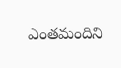ఎంతమందిని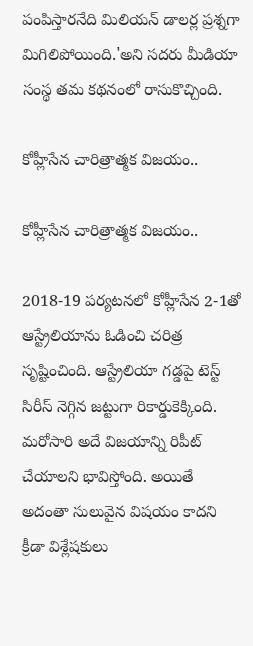పంపిస్తారనేది మిలియన్ డాలర్ల ప్రశ్నగా మిగిలిపోయింది.'అని సదరు మీడియా సంస్థ తమ కథనంలో రాసుకొచ్చింది.

కోహ్లీసేన చారిత్రాత్మక విజయం..

కోహ్లీసేన చారిత్రాత్మక విజయం..

2018-19 పర్యటనలో కోహ్లీసేన 2-1తో ఆస్ట్రేలియాను ఓడించి చరిత్ర సృష్టించింది. ఆస్ట్రేలియా గడ్డపై టెస్ట్ సిరీస్ నెగ్గిన జట్టుగా రికార్డుకెక్కింది. మరోసారి అదే విజయాన్ని రిపీట్ చేయాలని భావిస్తోంది. అయితే అదంతా సులువైన విషయం కాదని క్రీడా విశ్లేషకులు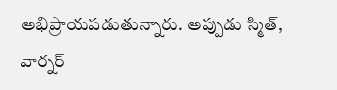అభిప్రాయపడుతున్నారు. అప్పుడు స్మిత్, వార్నర్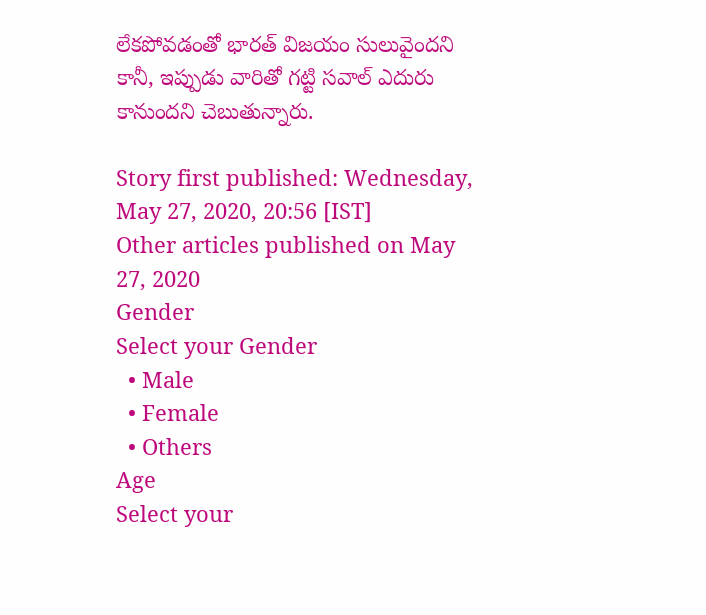లేకపోవడంతో భారత్ విజయం సులువైందని కానీ, ఇప్పుడు వారితో గట్టి సవాల్ ఎదురు కానుందని చెబుతున్నారు.

Story first published: Wednesday, May 27, 2020, 20:56 [IST]
Other articles published on May 27, 2020
Gender
Select your Gender
  • Male
  • Female
  • Others
Age
Select your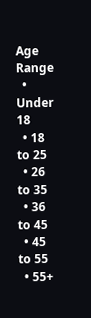Age Range
  • Under 18
  • 18 to 25
  • 26 to 35
  • 36 to 45
  • 45 to 55
  • 55+